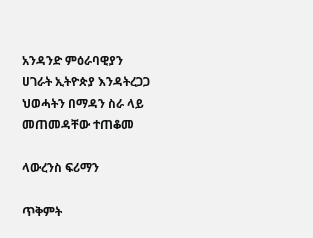አንዳንድ ምዕራባዊያን ሀገራት ኢትዮጵያ እንዳትረጋጋ ህወሓትን በማዳን ስራ ላይ መጠመዳቸው ተጠቆመ

ላውረንስ ፍሪማን

ጥቅምት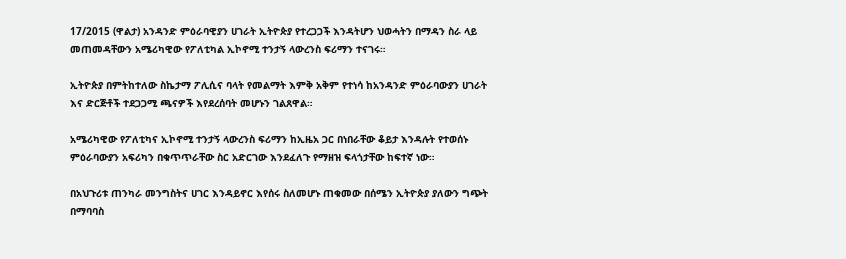17/2015 (ዋልታ) አንዳንድ ምዕራባዊያን ሀገራት ኢትዮጵያ የተረጋጋች እንዳትሆን ህወሓትን በማዳን ስራ ላይ መጠመዳቸውን አሜሪካዊው የፖለቲካል ኢኮኖሚ ተንታኝ ላውረንስ ፍሪማን ተናገሩ።

ኢትዮጵያ በምትከተለው ስኬታማ ፖሊሲና ባላት የመልማት እምቅ አቅም የተነሳ ከአንዳንድ ምዕራባውያን ሀገራት እና ድርጅቶች ተደጋጋሚ ጫናዎች እየደረሰባት መሆኑን ገልጸዋል።

አሜሪካዊው የፖለቲካና ኢኮኖሚ ተንታኝ ላውረንስ ፍሪማን ከኢዜአ ጋር በነበራቸው ቆይታ እንዳሉት የተወሰኑ ምዕራባውያን አፍሪካን በቁጥጥራቸው ስር አድርገው እንደፈለጉ የማዘዝ ፍላጎታቸው ከፍተኛ ነው።

በአህጉሪቱ ጠንካራ መንግስትና ሀገር እንዳይኖር እየሰሩ ስለመሆኑ ጠቁመው በሰሜን ኢትዮጵያ ያለውን ግጭት በማባባስ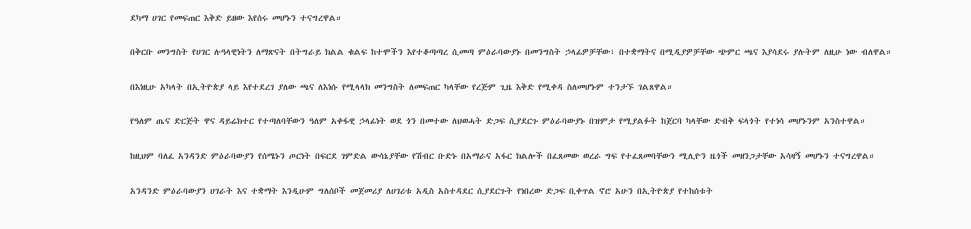ደካማ ሀገር የመፍጠር እቅድ ይዘው እየሰሩ መሆኑን ተናግረዋል።

በቅርቡ መንግስት የሀገር ሉዓላዊነትን ለማጽናት በትግራይ ክልል ቁልፍ ከተሞችን እየተቆጣጣረ ሲመጣ ምዕራባውያኑ በመንግስት ኃላፊዎቻቸው፣ በተቋማትና በሚዲያዎቻቸው ጭምር ጫና እያሳደሩ ያሉትም ለዚሁ ነው ብለዋል።

በእነዚሁ አካላት በኢትዮጵያ ላይ እየተደረገ ያለው ጫና ለእነሱ የሚላላክ መንግስት ለመፍጠር ካላቸው የረጅም ጊዜ እቅድ የሚቀዳ ስለመሆኑም ተንታኙ ገልጸዋል።

የዓለም ጤና ድርጅት ዋና ዳይሬክተር የተጣለባቸውን ዓለም አቀፋዊ ኃላፊነት ወደ ጎን በመተው ለህወሓት ድጋፍ ሲያደርጉ ምዕራባውያኑ በዝምታ የሚያልፉት ከጀርባ ካላቸው ድብቅ ፍላጎት የተነሳ መሆኑንም አንስተዋል።

ከዚህም ባለፈ አንዳንድ ምዕራባውያን የሰሜኑን ጦርነት በፍርደ ገምድል ውሳኔያቸው የሽብር ቡድኑ በአማራና አፋር ክልሎች በፈጸመው ወረራ ግፍ የተፈጸመባቸውን ሚሊዮን ዜጎች መዘንጋታቸው አሳዛኝ መሆኑን ተናግረዋል።

አንዳንድ ምዕራባውያን ሀገራት እና ተቋማት እንዲሁም ግለሰቦች መጀመሪያ ለሀገሪቱ አዲስ አስተዳደር ሲያደርጉት የነበረው ድጋፍ ቢቀጥል ኖሮ አሁን በኢትዮጵያ የተከሰቱት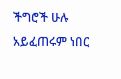ችግሮች ሁሉ አይፈጠሩም ነበር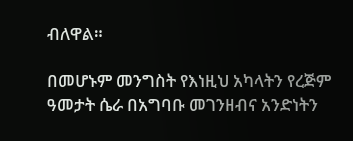ብለዋል።

በመሆኑም መንግስት የእነዚህ አካላትን የረጅም ዓመታት ሴራ በአግባቡ መገንዘብና አንድነትን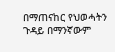በማጠናከር የህወሓትን ጉዳይ በማንኛውም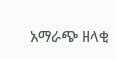አማራጭ ዘላቂ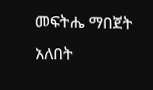መፍትሔ ማበጀት አለበት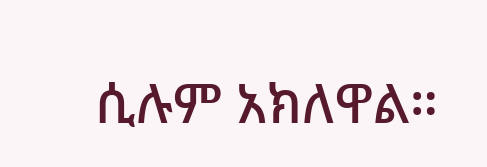ሲሉም አክለዋል።